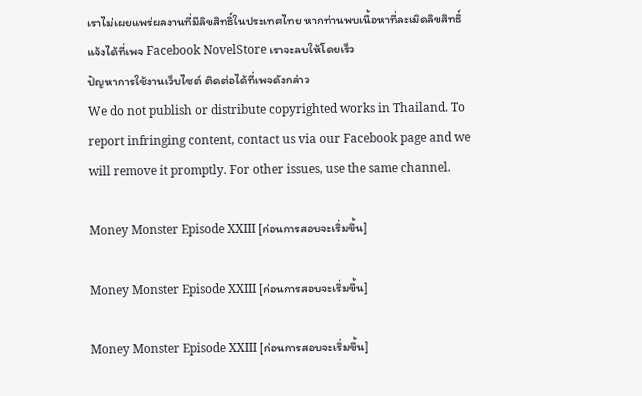เราไม่เผยแพร่ผลงานที่มีลิขสิทธิ์ในประเทศไทย หากท่านพบเนื้อหาที่ละเมิดลิขสิทธิ์ แจ้งได้ที่เพจ Facebook NovelStore เราจะลบให้โดยเร็ว
ปัญหาการใช้งานเว็บไซต์ ติดต่อได้ที่เพจดังกล่าว
We do not publish or distribute copyrighted works in Thailand. To report infringing content, contact us via our Facebook page and we will remove it promptly. For other issues, use the same channel.

Money Monster Episode XXIII [ก่อนการสอบจะเริ่มขึ้น]

Money Monster Episode XXIII [ก่อนการสอบจะเริ่มขึ้น]

Money Monster Episode XXIII [ก่อนการสอบจะเริ่มขึ้น]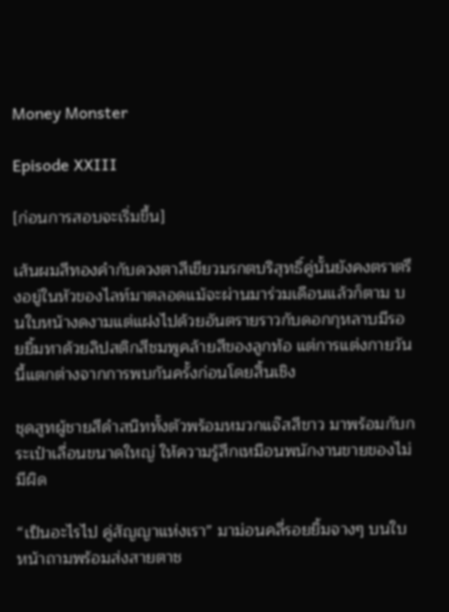Money Monster

Episode XXIII

[ก่อนการสอบจะเริ่มขึ้น]

เส้นผมสีทองคำกับดวงตาสีเขียวมรกตบริสุทธิ์คู่นั้นยังคงตราตรึงอยู่ในหัวของไลท์มาตลอดแม้จะผ่านมาร่วมเดือนแล้วก็ตาม บนใบหน้างดงามแต่แฝงไปด้วยอันตรายราวกับดอกกุหลาบมีรอยยิ้มทาด้วยลิปสติกสีชมพูคล้ายสีของลูกท้อ แต่การแต่งกายวันนี้แตกต่างจากการพบกันครั้งก่อนโดยสิ้นเชิง

ชุดสูทผู้ชายสีดำสนิททั้งตัวพร้อมหมวกแจ๊สสีขาว มาพร้อมกับกระเป๋าเลื่อนขนาดใหญ่ ให้ความรู้สึกเหมือนพนักงานขายของไม่มีผิด

“เป็นอะไรไป คู่สัญญาแห่งเรา” มาม่อนคลี่รอยยิ้มจางๆ บนใบหน้าถามพร้อมส่งสายตาช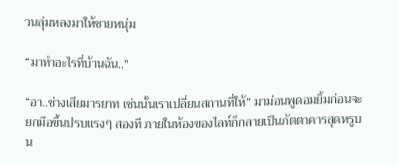วนลุ่มหลงมาให้ชายหนุ่ม

“มาทำอะไรที่บ้านฉัน..”

“อา..ช่างเสียมารยาท เช่นนั้นเราเปลี่ยนสถานที่ให้” มาม่อนพูดอมยิ้มก่อนจะยกมือขึ้นปรบแรงๆ สองที ภายในห้องของไลท์ก็กลายเป็นภัตตาคารสุดหรูบน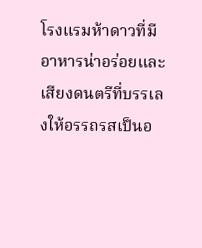โรงแรมห้าดาวที่มีอาหารน่าอร่อยและเสียงดนตรีที่บรรเลงให้อรรถรสเป็นอ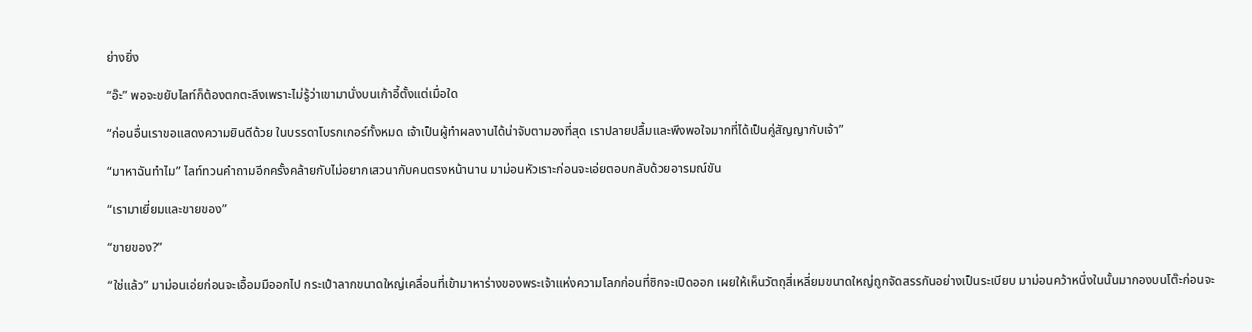ย่างยิ่ง

“อ๊ะ” พอจะขยับไลท์ก็ต้องตกตะลึงเพราะไม่รู้ว่าเขามานั่งบนเก้าอี้ตั้งแต่เมื่อใด

“ก่อนอื่นเราขอแสดงความยินดีด้วย ในบรรดาโบรกเกอร์ทั้งหมด เจ้าเป็นผู้ทำผลงานได้น่าจับตามองที่สุด เราปลายปลื้มและพึงพอใจมากที่ได้เป็นคู่สัญญากับเจ้า”

“มาหาฉันทำไม” ไลท์ทวนคำถามอีกครั้งคล้ายกับไม่อยากเสวนากับคนตรงหน้านาน มาม่อนหัวเราะก่อนจะเอ่ยตอบกลับด้วยอารมณ์ขัน

“เรามาเยี่ยมและขายของ”

“ขายของ?”

“ใช่แล้ว” มาม่อนเอ่ยก่อนจะเอื้อมมืออกไป กระเป๋าลากขนาดใหญ่เคลื่อนที่เข้ามาหาร่างของพระเจ้าแห่งความโลภก่อนที่ซิกจะเปิดออก เผยให้เห็นวัตถุสี่เหลี่ยมขนาดใหญ่ถูกจัดสรรกันอย่างเป็นระเบียบ มาม่อนคว้าหนึ่งในนั้นมากองบนโต๊ะก่อนจะ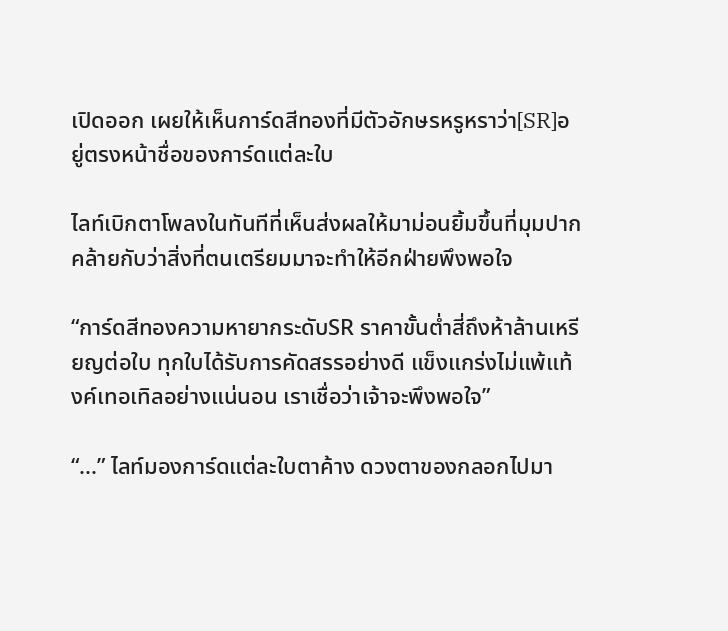เปิดออก เผยให้เห็นการ์ดสีทองที่มีตัวอักษรหรูหราว่า[SR]อยู่ตรงหน้าชื่อของการ์ดแต่ละใบ

ไลท์เบิกตาโพลงในทันทีที่เห็นส่งผลให้มาม่อนยิ้มขึ้นที่มุมปาก คล้ายกับว่าสิ่งที่ตนเตรียมมาจะทำให้อีกฝ่ายพึงพอใจ

“การ์ดสีทองความหายากระดับSR ราคาขั้นต่ำสี่ถึงห้าล้านเหรียญต่อใบ ทุกใบได้รับการคัดสรรอย่างดี แข็งแกร่งไม่แพ้แท้งค์เทอเทิลอย่างแน่นอน เราเชื่อว่าเจ้าจะพึงพอใจ”

“...” ไลท์มองการ์ดแต่ละใบตาค้าง ดวงตาของกลอกไปมา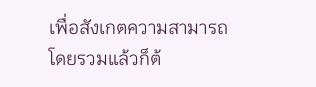เพื่อสังเกตความสามารถโดยรวมแล้วก็ต้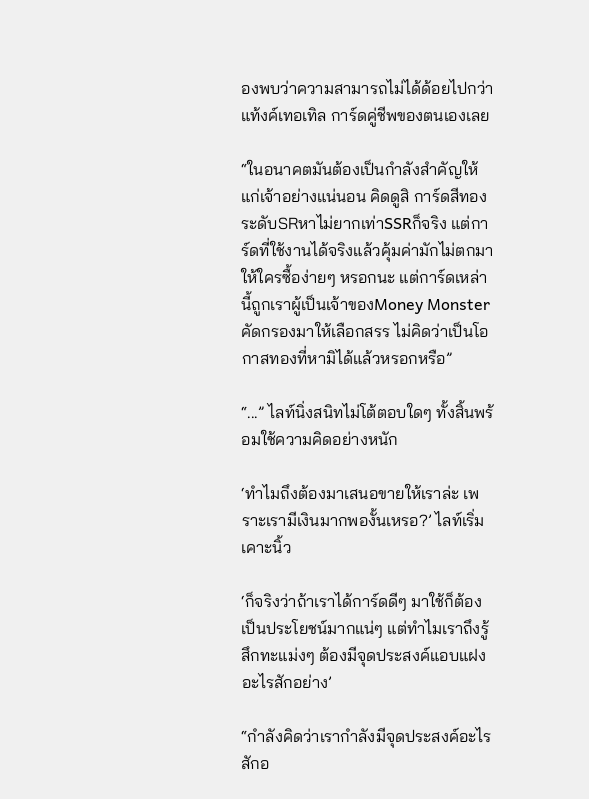องพบว่าความสามารถไม่ได้ด้อยไปกว่าแท้งค์เทอเทิล การ์ดคู่ชีพของตนเองเลย

“ในอนาคตมันต้องเป็นกำลังสำคัญให้แก่เจ้าอย่างแน่นอน คิดดูสิ การ์ดสีทองระดับSRหาไม่ยากเท่าSSRก็จริง แต่การ์ดที่ใช้งานได้จริงแล้วคุ้มค่ามักไม่ตกมาให้ใครซื้อง่ายๆ หรอกนะ แต่การ์ดเหล่านี้ถูกเราผู้เป็นเจ้าของMoney Monsterคัดกรองมาให้เลือกสรร ไม่คิดว่าเป็นโอกาสทองที่หามิได้แล้วหรอกหรือ”

“...” ไลท์นิ่งสนิทไม่โต้ตอบใดๆ ทั้งสิ้นพร้อมใช้ความคิดอย่างหนัก

‘ทำไมถึงต้องมาเสนอขายให้เราล่ะ เพราะเรามีเงินมากพองั้นเหรอ?’ ไลท์เริ่มเคาะนิ้ว

‘ก็จริงว่าถ้าเราได้การ์ดดีๆ มาใช้ก็ต้องเป็นประโยชน์มากแน่ๆ แต่ทำไมเราถึงรู้สึกทะแม่งๆ ต้องมีจุดประสงค์แอบแฝงอะไรสักอย่าง’

“กำลังคิดว่าเรากำลังมีจุดประสงค์อะไรสักอ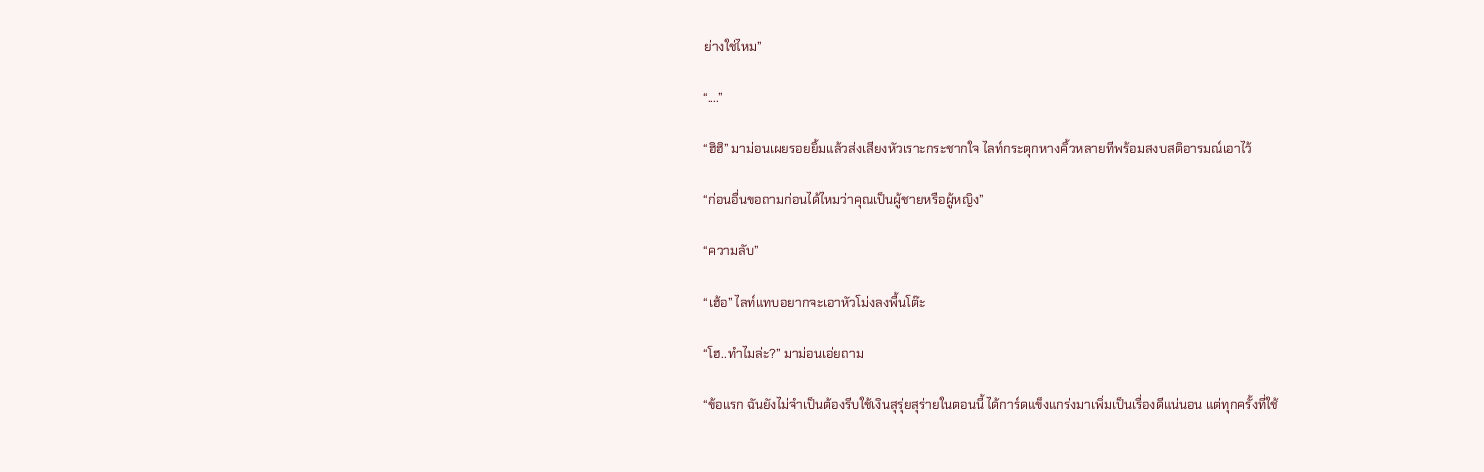ย่างใช่ไหม”

“....”

“ฮิฮิ” มาม่อนเผยรอยยิ้มแล้วส่งเสียงหัวเราะกระชากใจ ไลท์กระตุกหางคิ้วหลายทีพร้อมสงบสติอารมณ์เอาไว้

“ก่อนอื่นขอถามก่อนได้ไหมว่าคุณเป็นผู้ชายหรือผู้หญิง”

“ความลับ”

“เฮ้อ” ไลท์แทบอยากจะเอาหัวโม่งลงพื้นโต๊ะ

“โฮ..ทำไมล่ะ?” มาม่อนเอ่ยถาม

“ข้อแรก ฉันยังไม่จำเป็นต้องรีบใช้เงินสุรุ่ยสุร่ายในตอนนี้ ได้การ์ดแข็งแกร่งมาเพิ่มเป็นเรื่องดีแน่นอน แต่ทุกครั้งที่ใช้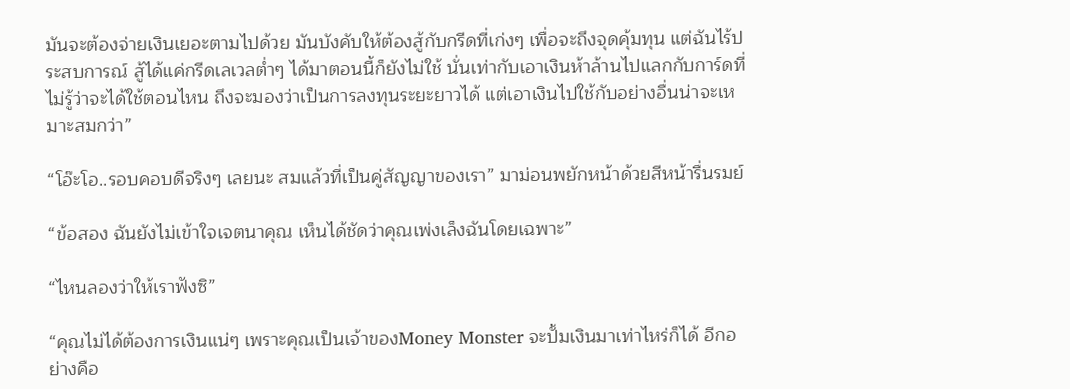มันจะต้องจ่ายเงินเยอะตามไปด้วย มันบังคับให้ต้องสู้กับกรีดที่เก่งๆ เพื่อจะถึงจุดคุ้มทุน แต่ฉันไร้ประสบการณ์ สู้ได้แค่กรีดเลเวลต่ำๆ ได้มาตอนนี้ก็ยังไม่ใช้ นั่นเท่ากับเอาเงินห้าล้านไปแลกกับการ์ดที่ไม่รู้ว่าจะได้ใช้ตอนไหน ถึงจะมองว่าเป็นการลงทุนระยะยาวได้ แต่เอาเงินไปใช้กับอย่างอื่นน่าจะเหมาะสมกว่า”

“โอ๊ะโอ..รอบคอบดีจริงๆ เลยนะ สมแล้วที่เป็นคู่สัญญาของเรา” มาม่อนพยักหน้าด้วยสีหน้ารื่นรมย์

“ข้อสอง ฉันยังไม่เข้าใจเจตนาคุณ เห็นได้ชัดว่าคุณเพ่งเล็งฉันโดยเฉพาะ”

“ไหนลองว่าให้เราฟังซิ”

“คุณไม่ได้ต้องการเงินแน่ๆ เพราะคุณเป็นเจ้าของMoney Monster จะปั้มเงินมาเท่าไหร่ก็ได้ อีกอย่างคือ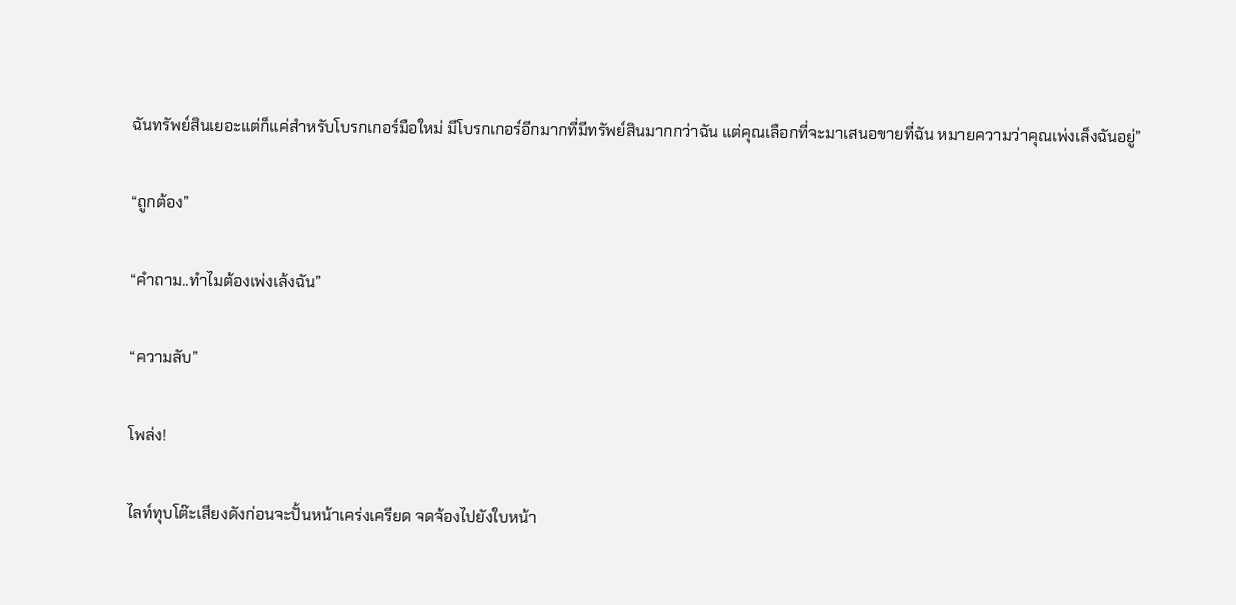ฉันทรัพย์สินเยอะแต่ก็แค่สำหรับโบรกเกอร์มือใหม่ มีโบรกเกอร์อีกมากที่มีทรัพย์สินมากกว่าฉัน แต่คุณเลือกที่จะมาเสนอขายที่ฉัน หมายความว่าคุณเพ่งเล็งฉันอยู่”

“ถูกต้อง”

“คำถาม..ทำไมต้องเพ่งเล้งฉัน”

“ความลับ”

โพล่ง!

ไลท์ทุบโต๊ะเสียงดังก่อนจะปั้นหน้าเคร่งเครียด จดจ้องไปยังใบหน้า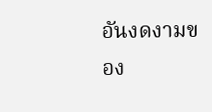อันงดงามของ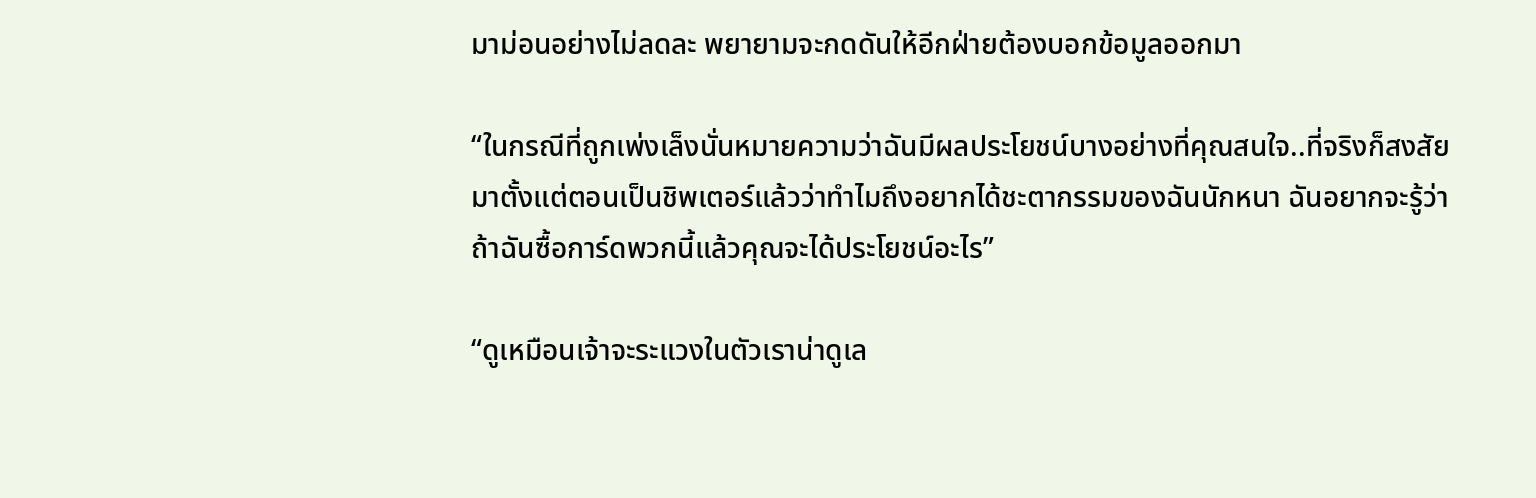มาม่อนอย่างไม่ลดละ พยายามจะกดดันให้อีกฝ่ายต้องบอกข้อมูลออกมา

“ในกรณีที่ถูกเพ่งเล็งนั่นหมายความว่าฉันมีผลประโยชน์บางอย่างที่คุณสนใจ..ที่จริงก็สงสัยมาตั้งแต่ตอนเป็นชิพเตอร์แล้วว่าทำไมถึงอยากได้ชะตากรรมของฉันนักหนา ฉันอยากจะรู้ว่าถ้าฉันซื้อการ์ดพวกนี้แล้วคุณจะได้ประโยชน์อะไร”

“ดูเหมือนเจ้าจะระแวงในตัวเราน่าดูเล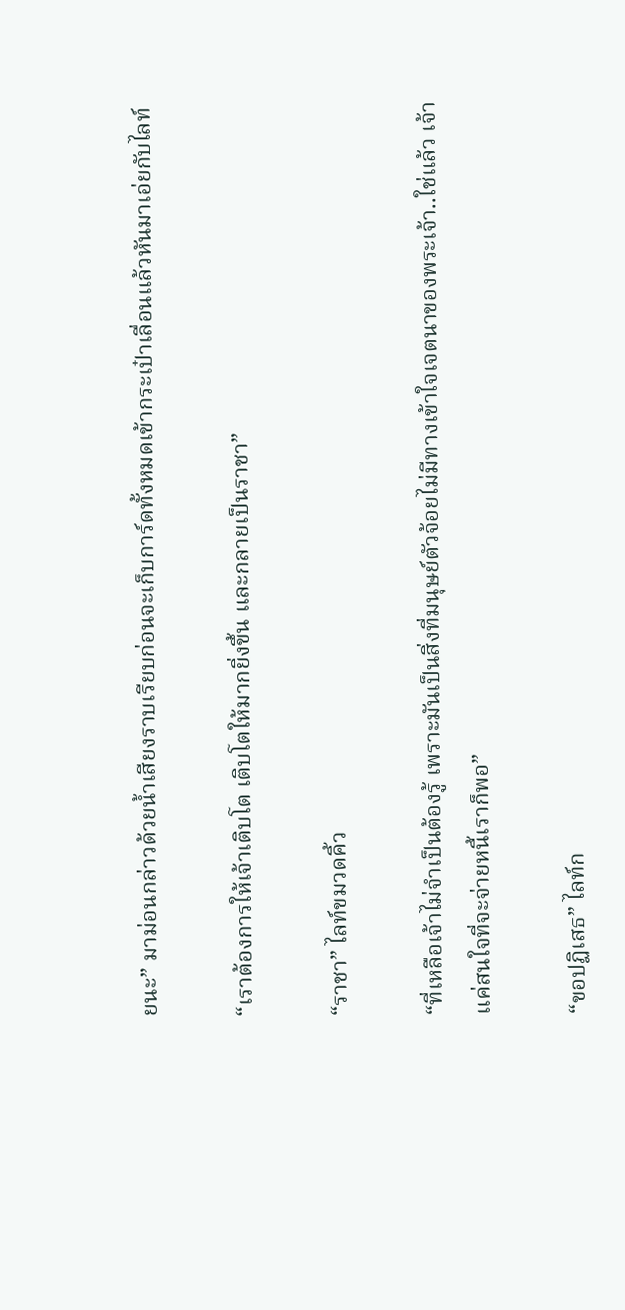ยนะ” มาม่อนกล่าวด้วยน้ำเสียงราบเรียบก่อนจะเก็บการ์ดทั้งหมดเข้ากระเป๋าเลื่อนแล้วหันมาเอ่ยกับไลท์

“เราต้องการให้เจ้าเติบโต เติบโตให้มากยิ่งขึ้น และกลายเป็นราชา”

“ราชา” ไลท์ขมวดคิ้ว

“ที่เหลือเจ้าไม่จำเป็นต้องรู้ เพราะมันเป็นสิ่งที่มนุษย์ตัวจ้อยไม่มีทางเข้าใจเจตนาของพระเจ้า..ใช่แล้ว เจ้าแค่สนใจที่จะจ่ายหนี้เราก็พอ”

“ขอปฏิเสธ” ไลท์ก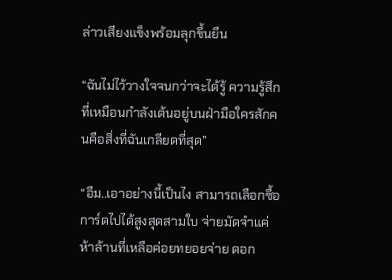ล่าวเสียงแข็งพร้อมลุกขึ้นยืน

“ฉันไม่ไว้วางใจจนกว่าจะได้รู้ ความรู้สึกที่เหมือนกำลังเต้นอยู่บนฝ่ามือใครสักคนคือสิ่งที่ฉันเกลียดที่สุด”

“อืม..เอาอย่างนี้เป็นไง สามารถเลือกซื้อการ์ดไปได้สูงสุดสามใบ จ่ายมัดจำแค่ห้าล้านที่เหลือค่อยทยอยจ่าย ดอก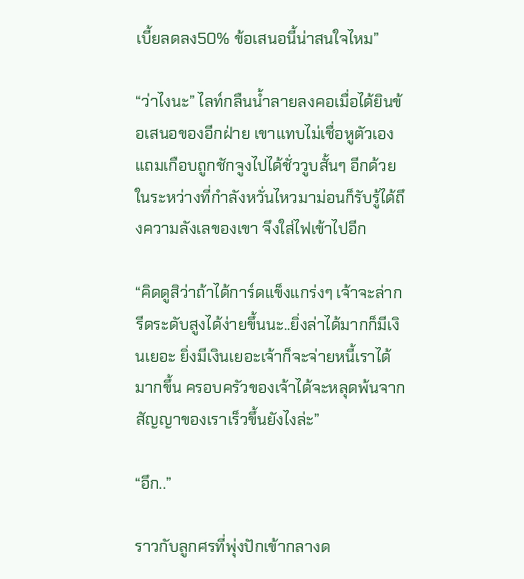เบี้ยลดลง50% ข้อเสนอนี้น่าสนใจไหม”

“ว่าไงนะ” ไลท์กลืนน้ำลายลงคอเมื่อได้ยินข้อเสนอของอีกฝ่าย เขาแทบไม่เชื่อหูตัวเองแถมเกือบถูกชักจูงไปได้ชั่ววูบสั้นๆ อีกด้วย ในระหว่างที่กำลังหวั่นไหวมาม่อนก็รับรู้ได้ถึงความลังเลของเขา จึงใส่ไฟเข้าไปอีก

“คิดดูสิว่าถ้าได้การ์ดแข็งแกร่งๆ เจ้าจะล่ากรีดระดับสูงได้ง่ายขึ้นนะ..ยิ่งล่าได้มากก็มีเงินเยอะ ยิ่งมีเงินเยอะเจ้าก็จะจ่ายหนี้เราได้มากขึ้น ครอบครัวของเจ้าได้จะหลุดพ้นจากสัญญาของเราเร็วขึ้นยังไงล่ะ”

“อึก..”

ราวกับลูกศรที่พุ่งปักเข้ากลางด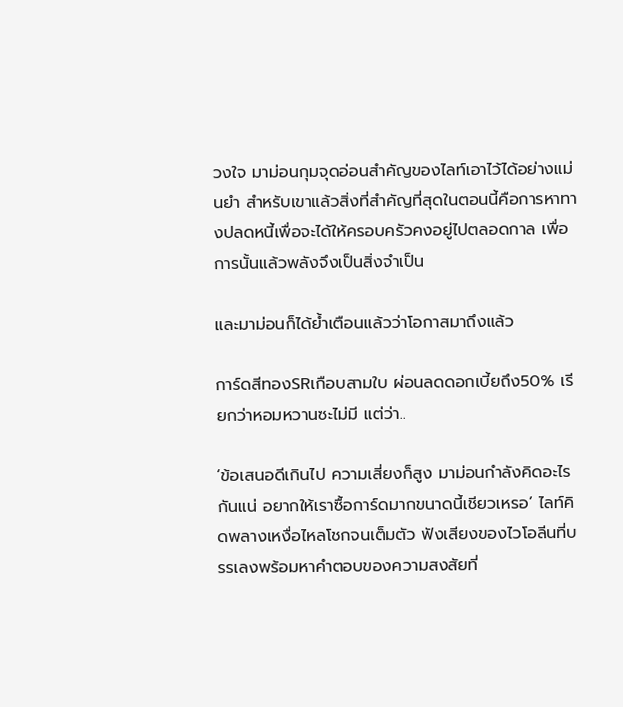วงใจ มาม่อนกุมจุดอ่อนสำคัญของไลท์เอาไว้ได้อย่างแม่นยำ สำหรับเขาแล้วสิ่งที่สำคัญที่สุดในตอนนี้คือการหาทางปลดหนี้เพื่อจะได้ให้ครอบครัวคงอยู่ไปตลอดกาล เพื่อการนั้นแล้วพลังจึงเป็นสิ่งจำเป็น

และมาม่อนก็ได้ย้ำเตือนแล้วว่าโอกาสมาถึงแล้ว

การ์ดสีทองSRเกือบสามใบ ผ่อนลดดอกเบี้ยถึง50% เรียกว่าหอมหวานซะไม่มี แต่ว่า..

‘ข้อเสนอดีเกินไป ความเสี่ยงก็สูง มาม่อนกำลังคิดอะไรกันแน่ อยากให้เราซื้อการ์ดมากขนาดนี้เชียวเหรอ’ ไลท์คิดพลางเหงื่อไหลโชกจนเต็มตัว ฟังเสียงของไวโอลีนที่บรรเลงพร้อมหาคำตอบของความสงสัยที่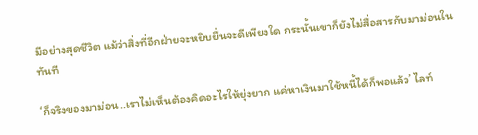มีอย่างสุดชีวิต แม้ว่าสิ่งที่อีกฝ่ายจะหยิบยื่นจะดีเพียงใด กระนั้นเขาก็ยังไม่สื่อสารกับมาม่อนในทันที

‘ก็จริงของมาม่อน..เราไม่เห็นต้องคิดอะไรให้ยุ่งยาก แค่หาเงินมาใช้หนี้ได้ก็พอแล้ว’ ไลท์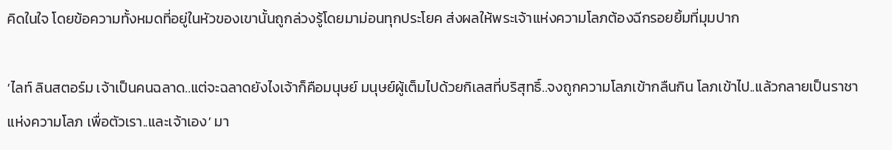คิดในใจ โดยข้อความทั้งหมดที่อยู่ในหัวของเขานั้นถูกล่วงรู้โดยมาม่อนทุกประโยค ส่งผลให้พระเจ้าแห่งความโลภต้องฉีกรอยยิ้มที่มุมปาก

‘ไลท์ ลินสตอร์ม เจ้าเป็นคนฉลาด..แต่จะฉลาดยังไงเจ้าก็คือมนุษย์ มนุษย์ผู้เต็มไปด้วยกิเลสที่บริสุทธิ์..จงถูกความโลภเข้ากลืนกิน โลภเข้าไป..แล้วกลายเป็นราชาแห่งความโลภ เพื่อตัวเรา..และเจ้าเอง’ มา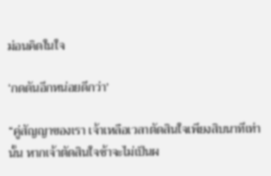ม่อนคิดในใจ

‘กดดันอีกหน่อยดีกว่า’

“คู่สัญญาของเรา เจ้าเหลือเวลาตัดสินใจเพียงสิบนาทีเท่านั้น หากเจ้าตัดสินใจช้าจะไม่เป็นผ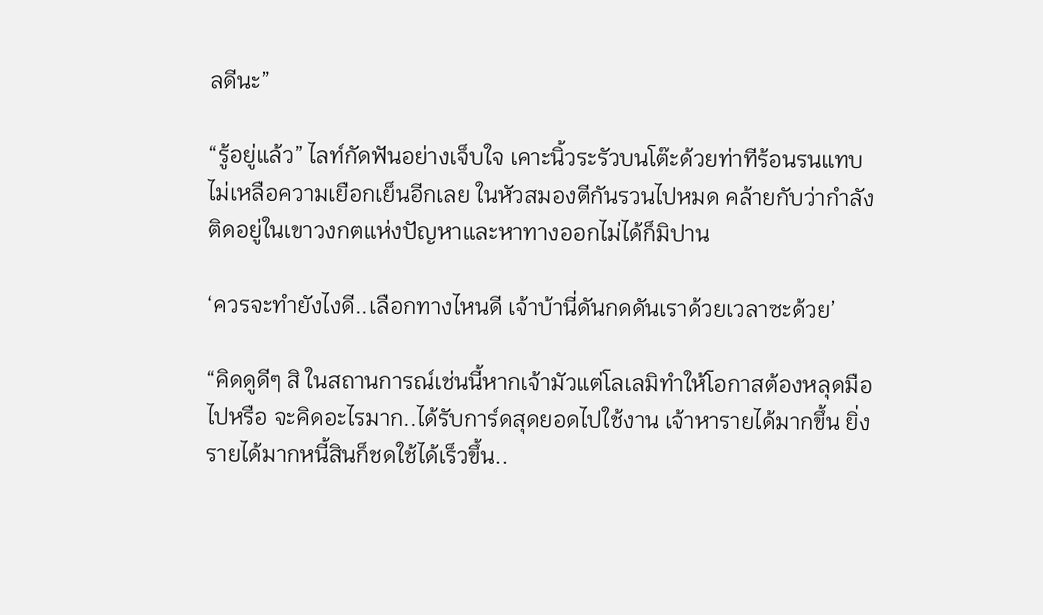ลดีนะ”

“รู้อยู่แล้ว” ไลท์กัดฟันอย่างเจ็บใจ เคาะนิ้วระรัวบนโต๊ะด้วยท่าทีร้อนรนแทบไม่เหลือความเยือกเย็นอีกเลย ในหัวสมองตีกันรวนไปหมด คล้ายกับว่ากำลังติดอยู่ในเขาวงกตแห่งปัญหาและหาทางออกไม่ได้ก็มิปาน

‘ควรจะทำยังไงดี..เลือกทางไหนดี เจ้าบ้านี่ดันกดดันเราด้วยเวลาซะด้วย’

“คิดดูดีๆ สิ ในสถานการณ์เช่นนี้หากเจ้ามัวแต่โลเลมิทำให้โอกาสต้องหลุดมือไปหรือ จะคิดอะไรมาก..ได้รับการ์ดสุดยอดไปใช้งาน เจ้าหารายได้มากขึ้น ยิ่งรายได้มากหนี้สินก็ชดใช้ได้เร็วขึ้น..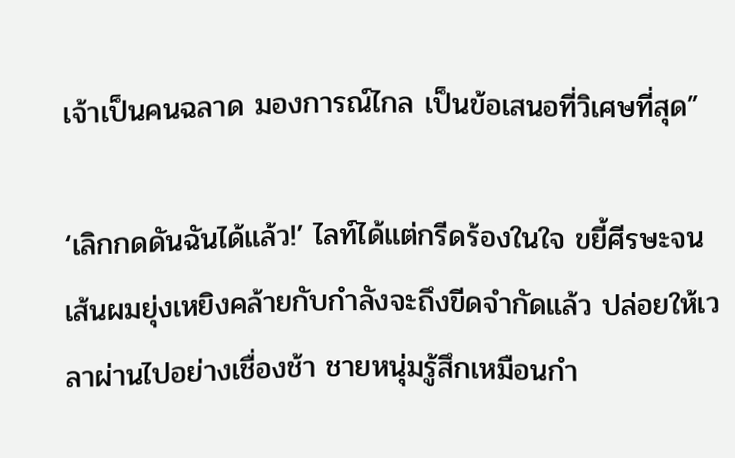เจ้าเป็นคนฉลาด มองการณ์ไกล เป็นข้อเสนอที่วิเศษที่สุด”

‘เลิกกดดันฉันได้แล้ว!’ ไลท์ได้แต่กรีดร้องในใจ ขยี้ศีรษะจนเส้นผมยุ่งเหยิงคล้ายกับกำลังจะถึงขีดจำกัดแล้ว ปล่อยให้เวลาผ่านไปอย่างเชื่องช้า ชายหนุ่มรู้สึกเหมือนกำ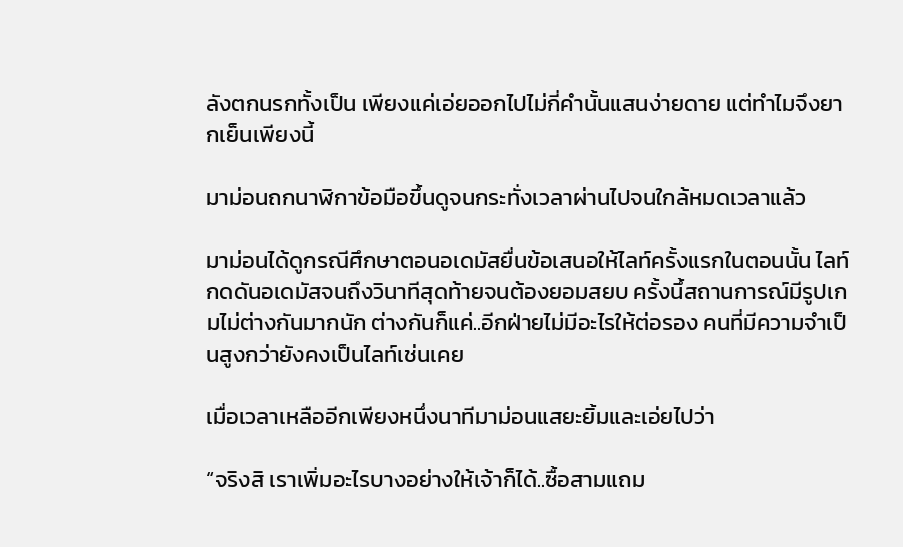ลังตกนรกทั้งเป็น เพียงแค่เอ่ยออกไปไม่กี่คำนั้นแสนง่ายดาย แต่ทำไมจึงยากเย็นเพียงนี้

มาม่อนถกนาฬิกาข้อมือขึ้นดูจนกระทั่งเวลาผ่านไปจนใกล้หมดเวลาแล้ว

มาม่อนได้ดูกรณีศึกษาตอนอเดมัสยื่นข้อเสนอให้ไลท์ครั้งแรกในตอนนั้น ไลท์กดดันอเดมัสจนถึงวินาทีสุดท้ายจนต้องยอมสยบ ครั้งนึ้สถานการณ์มีรูปเกมไม่ต่างกันมากนัก ต่างกันก็แค่..อีกฝ่ายไม่มีอะไรให้ต่อรอง คนที่มีความจำเป็นสูงกว่ายังคงเป็นไลท์เช่นเคย

เมื่อเวลาเหลืออีกเพียงหนึ่งนาทีมาม่อนแสยะยิ้มและเอ่ยไปว่า

“จริงสิ เราเพิ่มอะไรบางอย่างให้เจ้าก็ได้..ซื้อสามแถม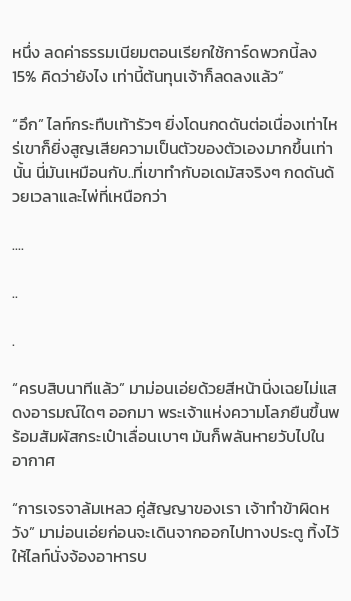หนึ่ง ลดค่าธรรมเนียมตอนเรียกใช้การ์ดพวกนี้ลง15% คิดว่ายังไง เท่านี้ต้นทุนเจ้าก็ลดลงแล้ว”

“อึก” ไลท์กระทืบเท้ารัวๆ ยิ่งโดนกดดันต่อเนื่องเท่าไหร่เขาก็ยิ่งสูญเสียความเป็นตัวของตัวเองมากขึ้นเท่านั้น นี่มันเหมือนกับ..ที่เขาทำกับอเดมัสจริงๆ กดดันด้วยเวลาและไพ่ที่เหนือกว่า

....

..

.

“ครบสิบนาทีแล้ว” มาม่อนเอ่ยด้วยสีหน้านิ่งเฉยไม่แสดงอารมณ์ใดๆ ออกมา พระเจ้าแห่งความโลภยืนขึ้นพร้อมสัมผัสกระเป๋าเลื่อนเบาๆ มันก็พลันหายวับไปในอากาศ

“การเจรจาล้มเหลว คู่สัญญาของเรา เจ้าทำข้าผิดหวัง” มาม่อนเอ่ยก่อนจะเดินจากออกไปทางประตู ทิ้งไว้ให้ไลท์นั่งจ้องอาหารบ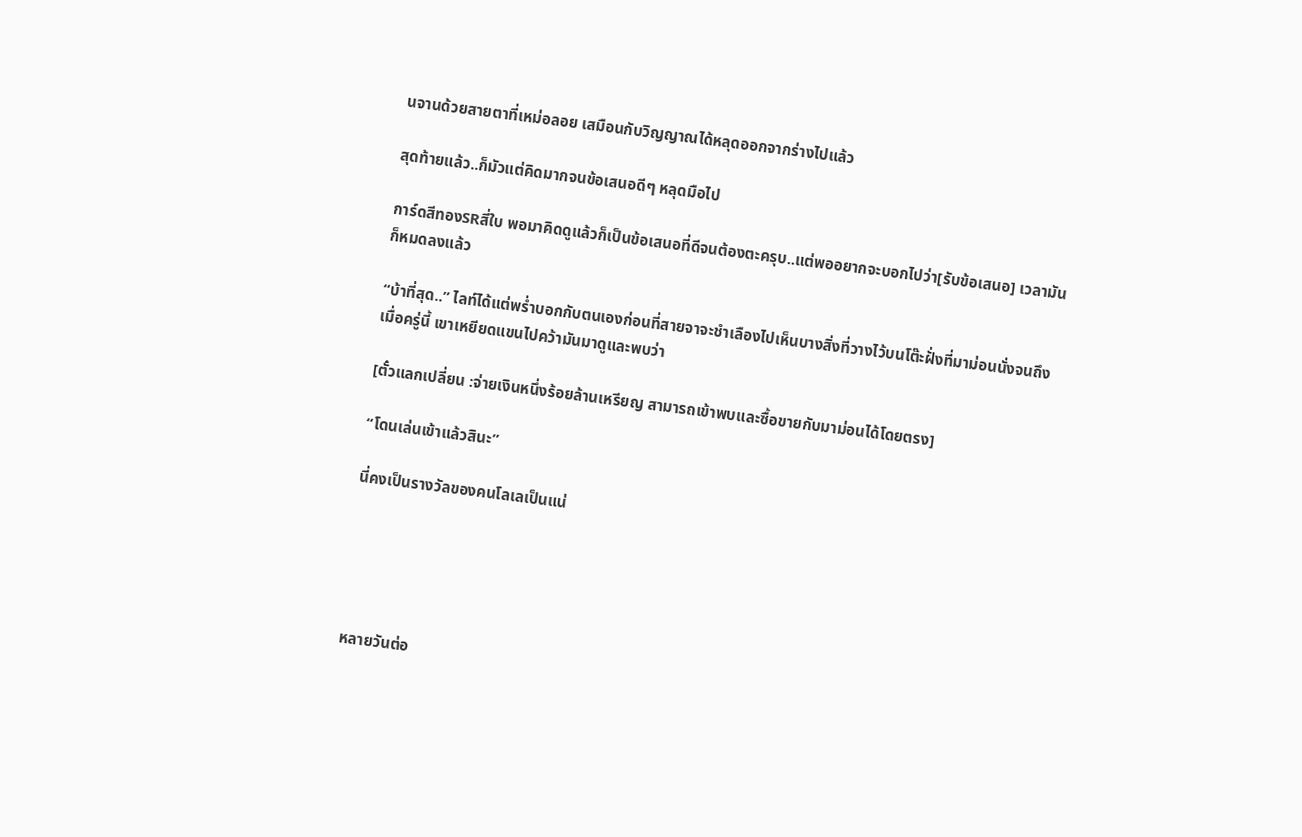นจานด้วยสายตาที่เหม่อลอย เสมือนกับวิญญาณได้หลุดออกจากร่างไปแล้ว

สุดท้ายแล้ว..ก็มัวแต่คิดมากจนข้อเสนอดีๆ หลุดมือไป

การ์ดสีทองSRสี่ใบ พอมาคิดดูแล้วก็เป็นข้อเสนอที่ดีจนต้องตะครุบ..แต่พออยากจะบอกไปว่า[รับข้อเสนอ] เวลามันก็หมดลงแล้ว

“บ้าที่สุด..” ไลท์ได้แต่พร่ำบอกกับตนเองก่อนที่สายจาจะชำเลืองไปเห็นบางสิ่งที่วางไว้บนโต๊ะฝั่งที่มาม่อนนั่งจนถึงเมื่อครู่นี้ เขาเหยียดแขนไปคว้ามันมาดูและพบว่า

[ตั๋วแลกเปลี่ยน :จ่ายเงินหนึ่งร้อยล้านเหรียญ สามารถเข้าพบและซื้อขายกับมาม่อนได้โดยตรง]

“โดนเล่นเข้าแล้วสินะ”

นี่คงเป็นรางวัลของคนโลเลเป็นแน่





หลายวันต่อ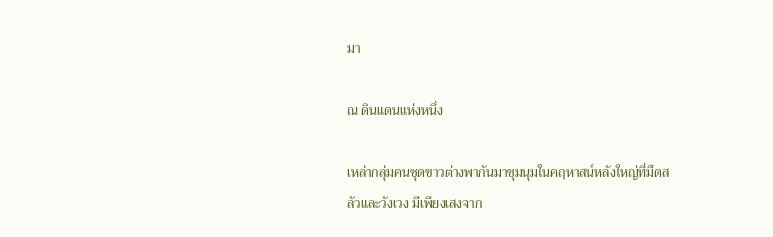มา

ณ ดินแดนแห่งหนึ่ง

เหล่ากลุ่มคนชุดขาวต่างพากันมาชุมนุมในคฤหาสน์หลังใหญ่ที่มืดสลัวและวังเวง มีเพียงเสงจาก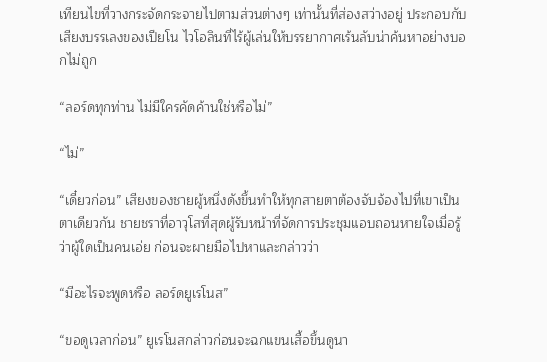เทียนไขที่วางกระจัดกระจายไปตามส่วนต่างๆ เท่านั้นที่ส่องสว่างอยู่ ประกอบกับเสียงบรรเลงของเปียโน ไวโอลินที่ไร้ผู้เล่นให้บรรยากาศเร้นลับน่าค้นหาอย่างบอกไม่ถูก

“ลอร์ดทุกท่าน ไม่มีใครคัดค้านใช่หรือไม่”

“ไม่”

“เดี๋ยวก่อน” เสียงของชายผู้หนึ่งดังขึ้นทำให้ทุกสายตาต้องจับจ้องไปที่เขาเป็นตาเดียวกัน ชายชราที่อาวุโสที่สุดผู้รับหน้าที่จัดการประชุมแอบถอนหายใจเมื่อรู้ว่าผู้ใดเป็นคนเอ่ย ก่อนจะผายมือไปหาและกล่าวว่า

“มีอะไรจะพูดหรือ ลอร์ดยูเรโนส”

“ขอดูเวลาก่อน” ยูเรโนสกล่าวก่อนจะฉกแขนเสื้อขึ้นดูนา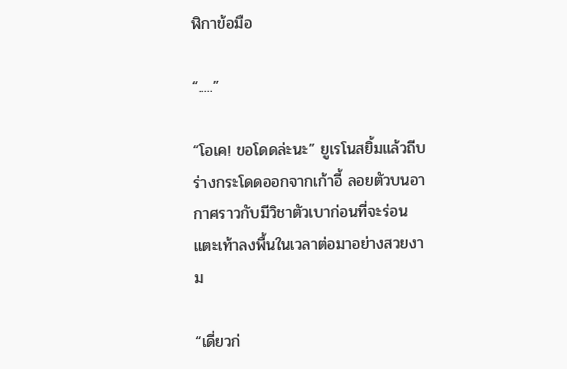ฬิกาข้อมือ

“.....”

“โอเค! ขอโดดล่ะนะ” ยูเรโนสยิ้มแล้วถีบร่างกระโดดออกจากเก้าอี้ ลอยตัวบนอากาศราวกับมีวิชาตัวเบาก่อนที่จะร่อนแตะเท้าลงพื้นในเวลาต่อมาอย่างสวยงาม

“เดี่ยวก่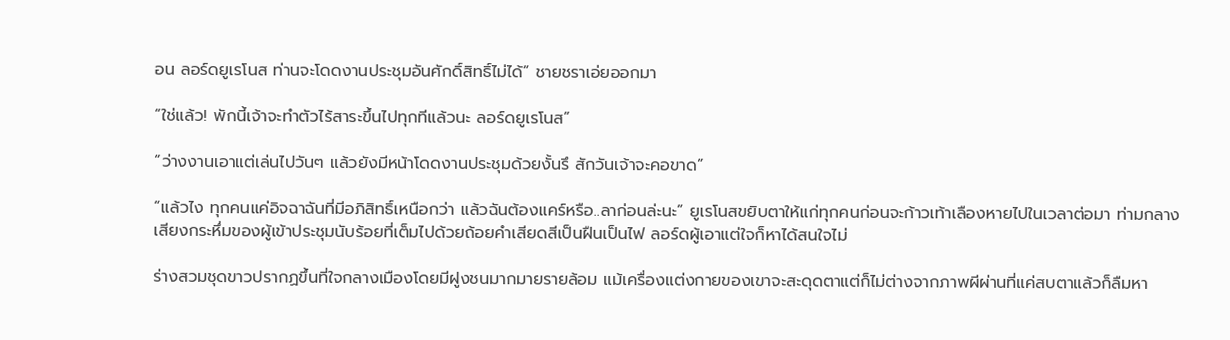อน ลอร์ดยูเรโนส ท่านจะโดดงานประชุมอันศักดิ์สิทธิ์ไม่ได้” ชายชราเอ่ยออกมา

“ใช่แล้ว! พักนี้เจ้าจะทำตัวไร้สาระขึ้นไปทุกทีแล้วนะ ลอร์ดยูเรโนส”

“ว่างงานเอาแต่เล่นไปวันๆ แล้วยังมีหน้าโดดงานประชุมด้วยงั้นรึ สักวันเจ้าจะคอขาด”

“แล้วไง ทุกคนแค่อิจฉาฉันที่มีอภิสิทธิ์เหนือกว่า แล้วฉันต้องแคร์หรือ..ลาก่อนล่ะนะ” ยูเรโนสขยิบตาให้แก่ทุกคนก่อนจะก้าวเท้าเลืองหายไปในเวลาต่อมา ท่ามกลางเสียงกระหึ่มของผู้เข้าประชุมนับร้อยที่เต็มไปด้วยถ้อยคำเสียดสีเป็นฝืนเป็นไฟ ลอร์ดผู้เอาแต่ใจก็หาได้สนใจไม่

ร่างสวมชุดขาวปรากฏขึ้นที่ใจกลางเมืองโดยมีฝูงชนมากมายรายล้อม แม้เครื่องแต่งกายของเขาจะสะดุดตาแต่ก็ไม่ต่างจากภาพผีผ่านที่แค่สบตาแล้วก็ลืมหา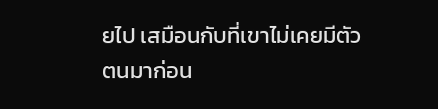ยไป เสมือนกับที่เขาไม่เคยมีตัวตนมาก่อน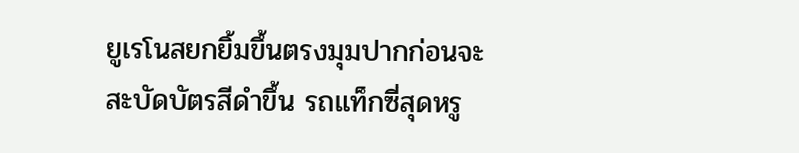ยูเรโนสยกยิ้มขึ้นตรงมุมปากก่อนจะสะบัดบัตรสีดำขึ้น รถแท็กซี่สุดหรู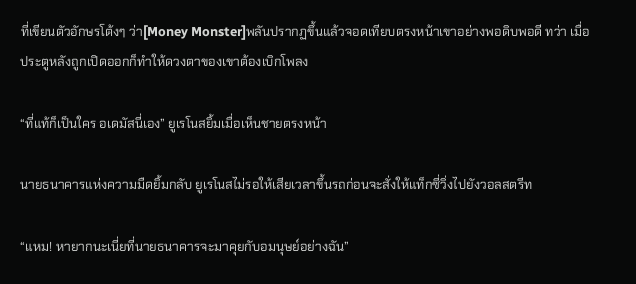ที่เขียนตัวอักษรโต้งๆ ว่า[Money Monster]พลันปรากฏขึ้นแล้วจอดเทียบตรงหน้าเขาอย่างพอดิบพอดี ทว่า เมื่อประตูหลังถูกเปิดออกก็ทำให้ดวงตาของเขาต้องเบิกโพลง

“ที่แท้ก็เป็นใคร อเดมัสนี่เอง” ยูเรโนสยิ้มเมื่อเห็นชายตรงหน้า

นายธนาคารแห่งความมืดยิ้มกลับ ยูเรโนสไม่รอให้เสียเวลาขึ้นรถก่อนจะสั่งให้แท็กซี่วิ่งไปยังวอลสตรีท

“แหม! หายากนะเนี่ยที่นายธนาคารจะมาคุยกับอมนุษย์อย่างฉัน”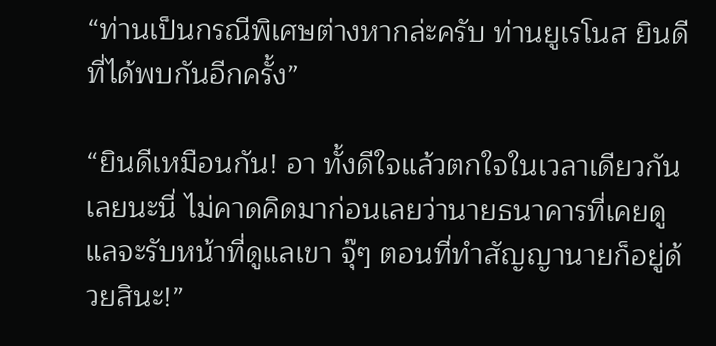“ท่านเป็นกรณีพิเศษต่างหากล่ะครับ ท่านยูเรโนส ยินดีที่ได้พบกันอีกครั้ง”

“ยินดีเหมือนกัน! อา ทั้งดีใจแล้วตกใจในเวลาเดียวกันเลยนะนี่ ไม่คาดคิดมาก่อนเลยว่านายธนาคารที่เคยดูแลจะรับหน้าที่ดูแลเขา จุ๊ๆ ตอนที่ทำสัญญานายก็อยู่ด้วยสินะ!”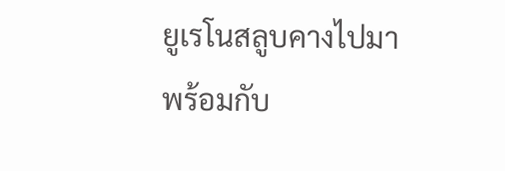ยูเรโนสลูบคางไปมาพร้อมกับ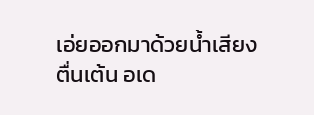เอ่ยออกมาด้วยน้ำเสียงตื่นเต้น อเด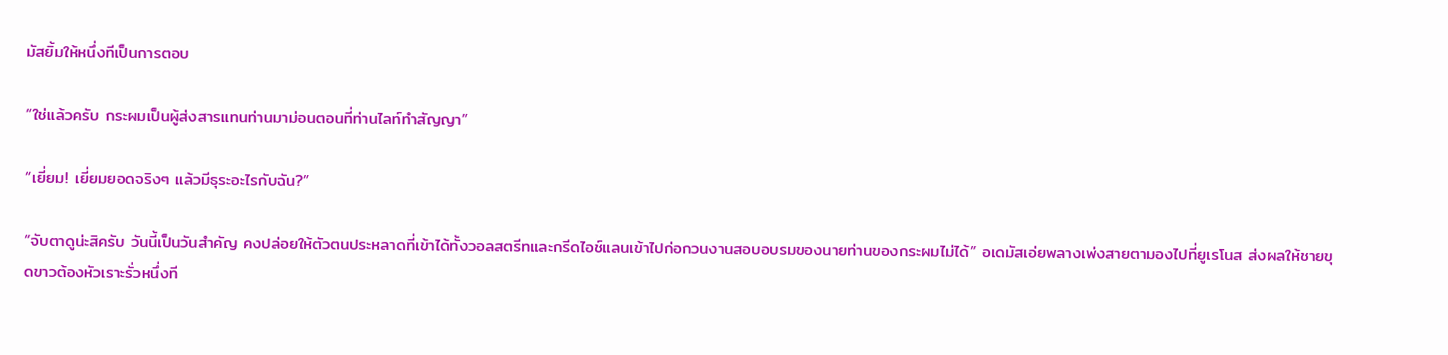มัสยิ้มให้หนึ่งทีเป็นการตอบ

“ใช่แล้วครับ กระผมเป็นผู้ส่งสารแทนท่านมาม่อนตอนที่ท่านไลท์ทำสัญญา”

“เยี่ยม! เยี่ยมยอดจริงๆ แล้วมีธุระอะไรกับฉัน?”

“จับตาดูน่ะสิครับ วันนี้เป็นวันสำคัญ คงปล่อยให้ตัวตนประหลาดที่เข้าได้ทั้งวอลสตรีทและกรีดไอช์แลนเข้าไปก่อกวนงานสอบอบรมของนายท่านของกระผมไม่ได้” อเดมัสเอ่ยพลางเพ่งสายตามองไปที่ยูเรโนส ส่งผลให้ชายขุดขาวต้องหัวเราะรั่วหนึ่งที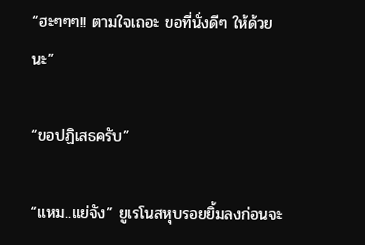“ฮะๆๆๆ!! ตามใจเถอะ ขอที่นั่งดีๆ ให้ด้วยนะ”

“ขอปฏิเสธครับ”

“แหม..แย่จัง” ยูเรโนสหุบรอยยิ้มลงก่อนจะ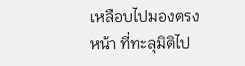เหลือบไปมองตรงหน้า ที่ทะลุมิติไป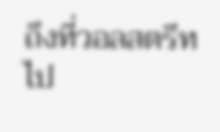ถึงที่วอลสตรีทไป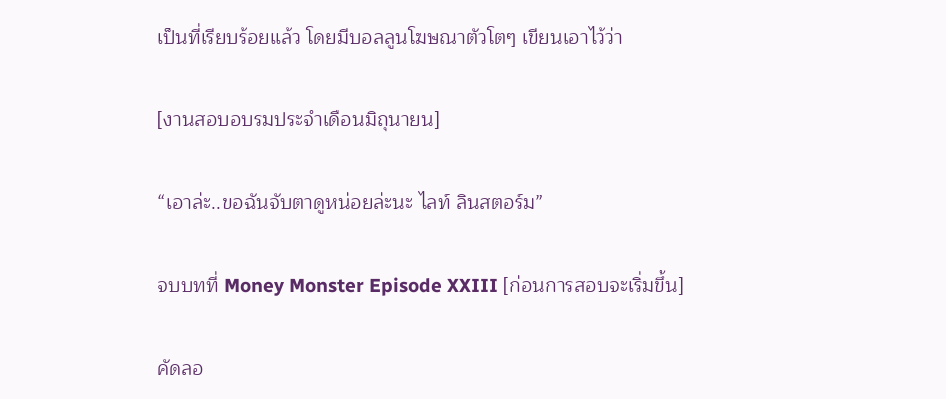เป็นที่เรียบร้อยแล้ว โดยมีบอลลูนโฆษณาตัวโตๆ เขียนเอาไว้ว่า

[งานสอบอบรมประจำเดือนมิถุนายน]

“เอาล่ะ..ขอฉันจับตาดูหน่อยล่ะนะ ไลท์ ลินสตอร์ม”

จบบทที่ Money Monster Episode XXIII [ก่อนการสอบจะเริ่มขึ้น]

คัดลอ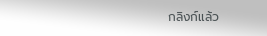กลิงก์แล้ว